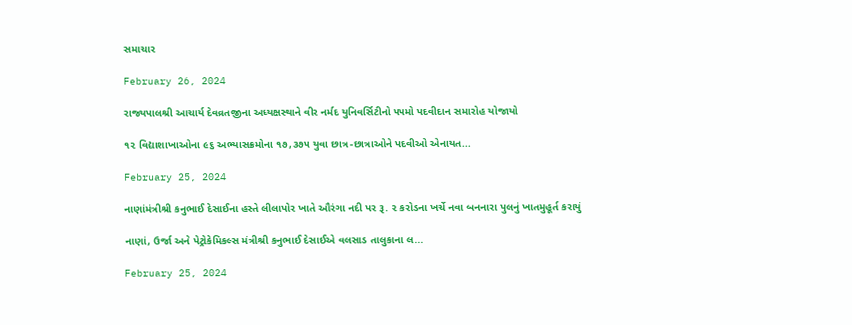સમાચાર

February 26, 2024

રાજ્યપાલશ્રી આચાર્ય દેવવ્રતજીના અધ્યક્ષસ્થાને વીર નર્મદ યુનિવર્સિટીનો ૫૫મો પદવીદાન સમારોહ યોજાયો

૧૨ વિદ્યાશાખાઓના ૯૬ અભ્યાસક્રમોના ૧૭,૩૭૫ યુવા છાત્ર-છાત્રાઓને પદવીઓ એનાયત...

February 25, 2024

નાણાંમંત્રીશ્રી કનુભાઈ દેસાઈના હસ્તે લીલાપોર ખાતે ઔરંગા નદી પર રૂ. ૨ કરોડના ખર્ચે નવા બનનારા પુલનું ખાતમુહૂર્ત કરાયું

નાણાં, ઉર્જા અને પેટ્રોકેમિકલ્સ મંત્રીશ્રી કનુભાઈ દેસાઈએ વલસાડ તાલુકાના લ...

February 25, 2024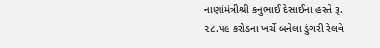નાણાંમંત્રીશ્રી કનુભાઈ દેસાઈના હસ્તે રૂ. ૨૮.૫૯ કરોડના ખર્ચે બનેલા ડુંગરી રેલવે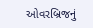ઓવરબ્રિજનું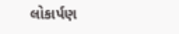લોકાર્પણ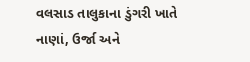વલસાડ તાલુકાના ડુંગરી ખાતે નાણાં, ઉર્જા અને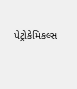પેટ્રોકેમિકલ્સ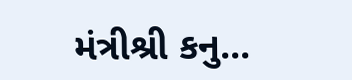મંત્રીશ્રી કનુ...